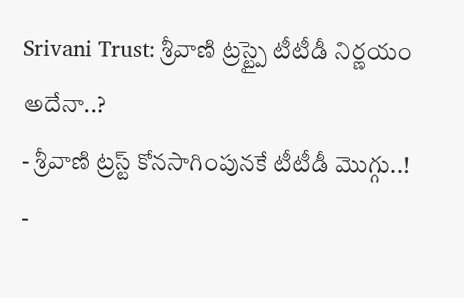Srivani Trust: శ్రీవాణి ట్రస్ట్పై టీటీడీ నిర్ణయం అదేనా..?
- శ్రీవాణి ట్రస్ట్ కోనసాగింపునకే టీటీడీ మొగ్గు..!
-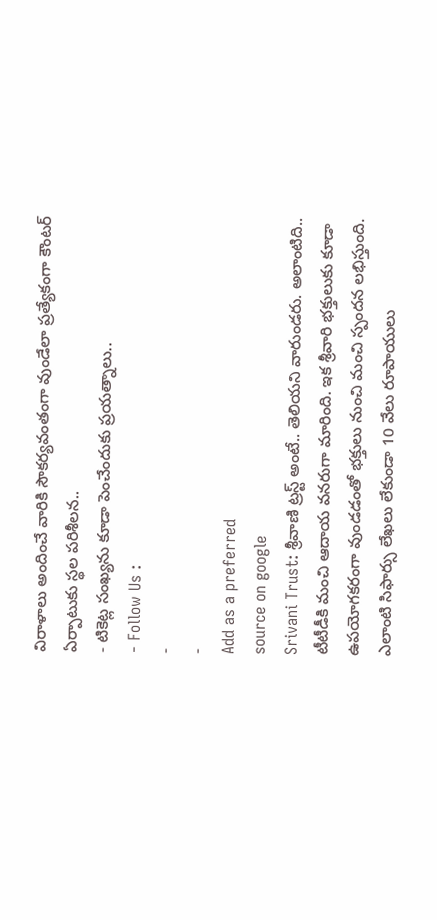విరాళాలు అందించే వారికి సౌకర్యవంతంగా వుండేలా ప్రత్యేకంగా కౌంటర్ ఏర్పాటుకు స్థల పరిశీలన..
- టికెట్ల సంఖ్యను కూడా పెంచేందుకు ప్రయత్నాలు..
- Follow Us :
-
-
Add as a preferred
source on google
Srivani Trust: శ్రీవాణి ట్రస్ట్ అంటే.. తెలియని వారుండరు. అలాంటిది.. టీటీడీకి మంచి ఆదాయ వనరుగా మారింది. ఇక శ్రీవారి భక్తులుకు కూడా ఉపయోగకరంగా వుండడంతో భక్తులు నుంచి మంచి స్పందన లభిస్తుంది. ఎలాంటి సిఫార్సు లేఖలు లేకుండా 10 వేలు రూపాయులు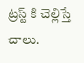ట్రస్ట్ కి చెల్లిస్తే చాలు.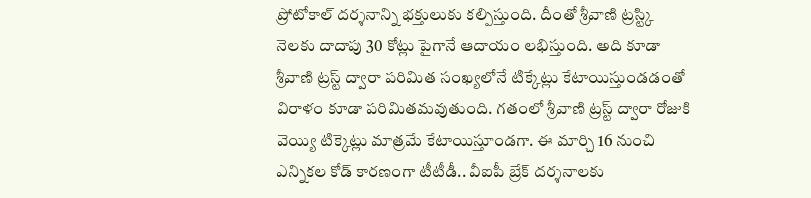ప్రోటోకాల్ దర్శనాన్ని భక్తులుకు కల్పిస్తుంది. దీంతో శ్రీవాణి ట్రస్ట్కి నెలకు దాదాపు 30 కోట్లు పైగానే ఆదాయం లభిస్తుంది. అది కూడా శ్రీవాణి ట్రస్ట్ ద్వారా పరిమిత సంఖ్యలోనే టిక్కేట్లు కేటాయిస్తుండడంతో విరాళం కూడా పరిమితమవుతుంది. గతంలో శ్రీవాణి ట్రస్ట్ ద్వారా రోజుకి వెయ్యి టిక్కెట్లు మాత్రమే కేటాయిస్తూండగా. ఈ మార్చి 16 నుంచి ఎన్నికల కోడ్ కారణంగా టీటీడీ.. వీఐపీ బ్రేక్ దర్శనాలకు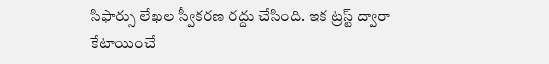సిఫార్సు లేఖల స్వీకరణ రద్దు చేసింది. ఇక ట్రస్ట్ ద్వారా కేటాయించే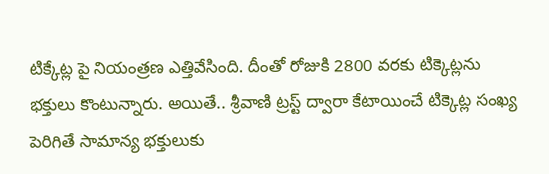టిక్కేట్ల పై నియంత్రణ ఎత్తివేసింది. దీంతో రోజుకి 2800 వరకు టిక్కెట్లను భక్తులు కొంటున్నారు. అయితే.. శ్రీవాణి ట్రస్ట్ ద్వారా కేటాయించే టిక్కెట్ల సంఖ్య పెరిగితే సామాన్య భక్తులుకు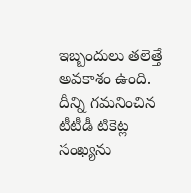ఇబ్బందులు తలెత్తే అవకాశం ఉంది. దీన్ని గమనించిన టీటీడీ టికెట్ల సంఖ్యను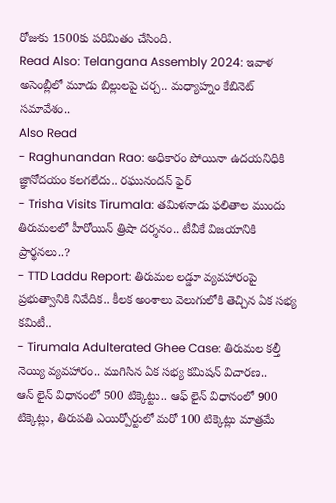రోజుకు 1500కు పరిమితం చేసింది.
Read Also: Telangana Assembly 2024: ఇవాళ అసెంబ్లీలో మూడు బిల్లులపై చర్చ.. మధ్యాహ్నం కేబినెట్ సమావేశం..
Also Read
- Raghunandan Rao: అధికారం పోయినా ఉదయనిధికి జ్ఞానోదయం కలగలేదు.. రఘునందన్ ఫైర్
- Trisha Visits Tirumala: తమిళనాడు ఫలితాల ముందు తిరుమలలో హీరోయిన్ త్రిషా దర్శనం.. టీవీకే విజయానికి ప్రార్థనలు..?
- TTD Laddu Report: తిరుమల లడ్డూ వ్యవహారంపై ప్రభుత్వానికి నివేదిక.. కీలక అంశాలు వెలుగులోకి తెచ్చిన ఏక సభ్య కమిటీ..
- Tirumala Adulterated Ghee Case: తిరుమల కల్తీ నెయ్యి వ్యవహారం.. ముగిసిన ఏక సభ్య కమిషన్ విచారణ..
ఆన్ లైన్ విధానంలో 500 టిక్కెట్టు.. ఆఫ్ లైన్ విధానంలో 900 టిక్కెట్లు, తిరుపతి ఎయిర్పోర్టులో మరో 100 టిక్కెట్లు మాత్రమే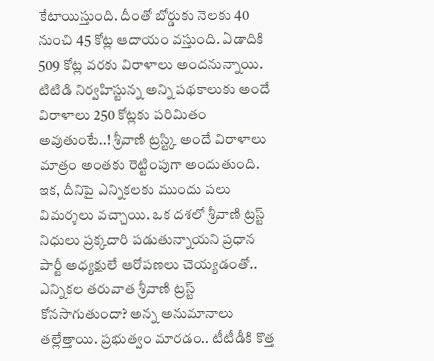కేటాయిస్తుంది. దీంతో బోర్డుకు నెలకు 40 నుంచి 45 కోట్ల ఆదాయం వస్తుంది. ఏడాదికి 509 కోట్ల వరకు విరాళాలు అందనున్నాయి. టిటిడి నిర్వహిస్టున్న అన్ని పథకాలుకు అందే విరాళాలు 250 కోట్లకు పరిమితం అవుతుంటే..! శ్రీవాణి ట్రస్ట్కి అందే విరాళాలు మాత్రం అంతకు రెట్టింపుగా అందుతుంది. ఇక, దీనిపై ఎన్నికలకు ముందు పలు విమర్శలు వచ్చాయి. ఒక దశలో శ్రీవాణి ట్రస్ట్ నిధులు ప్రక్కదారి పడుతున్నాయని ప్రధాన పార్టీ అధ్యక్షులే ఆరోపణలు చెయ్యడంతో.. ఎన్నికల తరువాత శ్రీవాణి ట్రస్ట్ కోనసాగుతుందా? అన్న అనుమానాలు తల్లేత్తాయి. ప్రభుత్వం మారడం.. టీటీడీకి కొత్త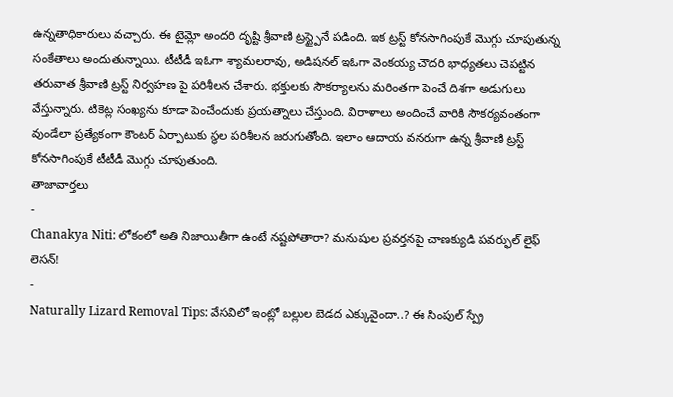ఉన్నతాధికారులు వచ్చారు. ఈ టైమ్లో అందరి దృష్టి శ్రీవాణి ట్రస్ట్పైనే పడింది. ఇక ట్రస్ట్ కోనసాగింపుకే మొగ్గు చూపుతున్న సంకేతాలు అందుతున్నాయి. టీటీడీ ఇఓగా శ్యామలరావు, అడిషనల్ ఇఓగా వెంకయ్య చౌదరి భాధ్యతలు చెపట్టిన తరువాత శ్రీవాణి ట్రస్ట్ నిర్వహణ పై పరిశీలన చేశారు. భక్తులకు సౌకర్యాలను మరింతగా పెంచే దిశగా అడుగులు వేస్తున్నారు. టికెట్ల సంఖ్యను కూడా పెంచేందుకు ప్రయత్నాలు చేస్తుంది. విరాళాలు అందించే వారికి సౌకర్యవంతంగా వుండేలా ప్రత్యేకంగా కౌంటర్ ఏర్పాటుకు స్థల పరిశీలన జరుగుతోంది. ఇలాం ఆదాయ వనరుగా ఉన్న శ్రీవాణి ట్రస్ట్ కోనసాగింపుకే టీటీడీ మొగ్గు చూపుతుంది.
తాజావార్తలు
-
Chanakya Niti: లోకంలో అతి నిజాయితీగా ఉంటే నష్టపోతారా? మనుషుల ప్రవర్తనపై చాణక్యుడి పవర్ఫుల్ లైఫ్ లెసన్!
-
Naturally Lizard Removal Tips: వేసవిలో ఇంట్లో బల్లుల బెడద ఎక్కువైందా..? ఈ సింపుల్ స్ప్రే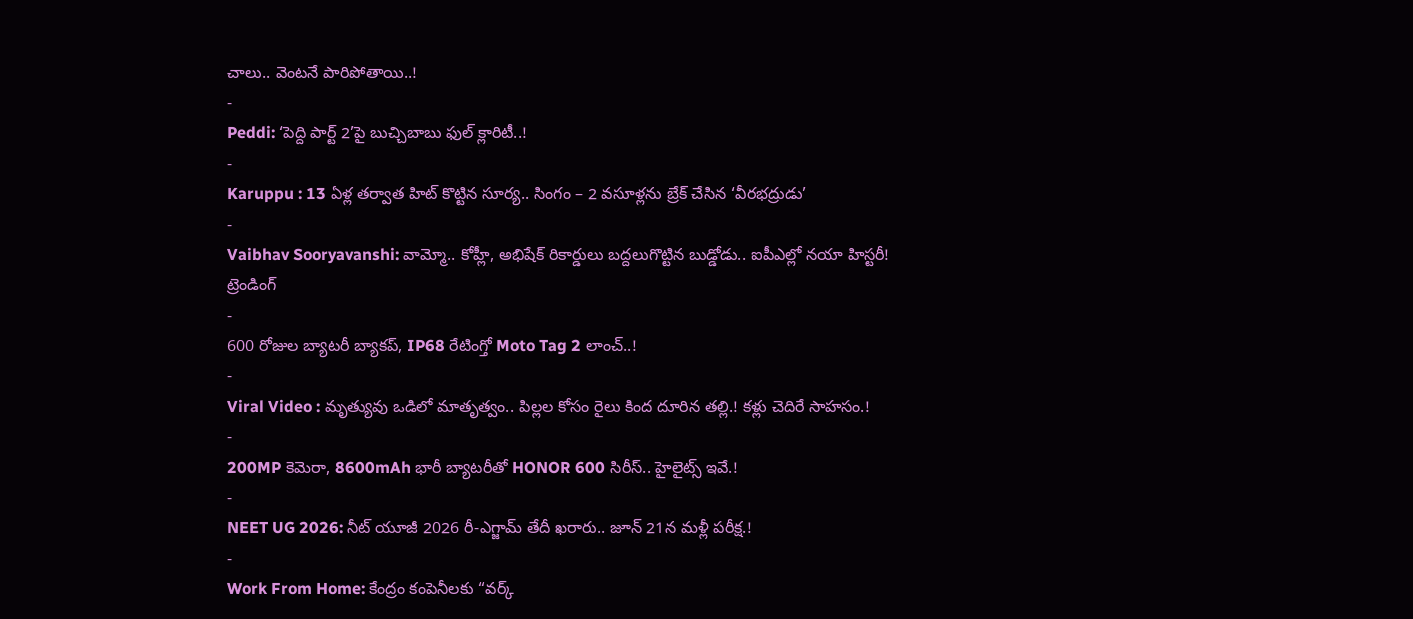చాలు.. వెంటనే పారిపోతాయి..!
-
Peddi: ‘పెద్ది పార్ట్ 2’పై బుచ్చిబాబు ఫుల్ క్లారిటీ..!
-
Karuppu : 13 ఏళ్ల తర్వాత హిట్ కొట్టిన సూర్య.. సింగం – 2 వసూళ్లను బ్రేక్ చేసిన ‘వీరభద్రుడు’
-
Vaibhav Sooryavanshi: వామ్మో.. కోహ్లీ, అభిషేక్ రికార్డులు బద్దలుగొట్టిన బుడ్డోడు.. ఐపీఎల్లో నయా హిస్టరీ!
ట్రెండింగ్
-
600 రోజుల బ్యాటరీ బ్యాకప్, IP68 రేటింగ్తో Moto Tag 2 లాంచ్..!
-
Viral Video : మృత్యువు ఒడిలో మాతృత్వం.. పిల్లల కోసం రైలు కింద దూరిన తల్లి.! కళ్లు చెదిరే సాహసం.!
-
200MP కెమెరా, 8600mAh భారీ బ్యాటరీతో HONOR 600 సిరీస్.. హైలైట్స్ ఇవే.!
-
NEET UG 2026: నీట్ యూజీ 2026 రీ-ఎగ్జామ్ తేదీ ఖరారు.. జూన్ 21న మళ్లీ పరీక్ష.!
-
Work From Home: కేంద్రం కంపెనీలకు “వర్క్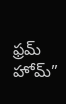ఫ్రమ్ హోమ్”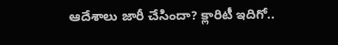ఆదేశాలు జారీ చేసిందా? క్లారిటీ ఇదిగో..